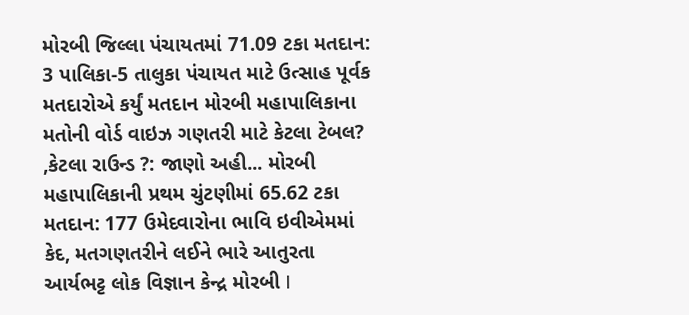મોરબી જિલ્લા પંચાયતમાં 71.09 ટકા મતદાન: 3 પાલિકા-5 તાલુકા પંચાયત માટે ઉત્સાહ પૂર્વક મતદારોએ કર્યું મતદાન મોરબી મહાપાલિકાના મતોની વોર્ડ વાઇઝ ગણતરી માટે કેટલા ટેબલ? ,કેટલા રાઉન્ડ ?: જાણો અહી... મોરબી મહાપાલિકાની પ્રથમ ચુંટણીમાં 65.62 ટકા મતદાન: 177 ઉમેદવારોના ભાવિ ઇવીએમમાં કેદ, મતગણતરીને લઈને ભારે આતુરતા આર્યભટ્ટ લોક વિજ્ઞાન કેન્દ્ર મોરબી I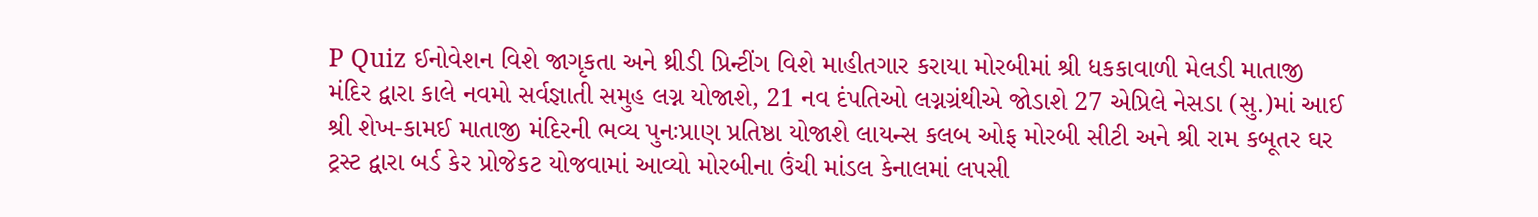P Quiz ઈનોવેશન વિશે જાગૃકતા અને થ્રીડી પ્રિન્ટીંગ વિશે માહીતગાર કરાયા મોરબીમાં શ્રી ધકકાવાળી મેલડી માતાજી મંદિર દ્વારા કાલે નવમો સર્વજ્ઞાતી સમુહ લગ્ન યોજાશે, 21 નવ દંપતિઓ લગ્નગ્રંથીએ જોડાશે 27 એપ્રિલે નેસડા (સુ.)માં આઈ શ્રી શેખ-કામઈ માતાજી મંદિરની ભવ્ય પુનઃપ્રાણ પ્રતિષ્ઠા યોજાશે લાયન્સ કલબ ઓફ મોરબી સીટી અને શ્રી રામ કબૂતર ઘર ટ્રસ્ટ દ્વારા બર્ડ કેર પ્રોજેકટ યોજવામાં આવ્યો મોરબીના ઉંચી માંડલ કેનાલમાં લપસી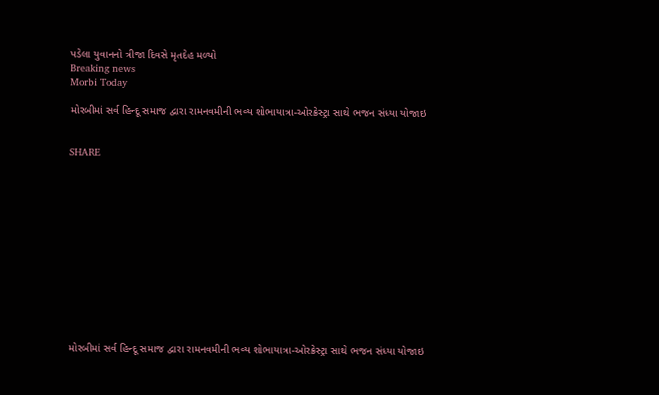પડેલા યુવાનનો ત્રીજા દિવસે મૃતદેહ મળ્યો
Breaking news
Morbi Today

મોરબીમાં સર્વ હિન્દૂ સમાજ દ્વારા રામનવમીની ભવ્ય શોભાયાત્રા-ઓરક્રેસ્ટ્રા સાથે ભજન સંધ્યા યોજાઇ


SHARE













મોરબીમાં સર્વ હિન્દૂ સમાજ દ્વારા રામનવમીની ભવ્ય શોભાયાત્રા-ઓરક્રેસ્ટ્રા સાથે ભજન સંધ્યા યોજાઇ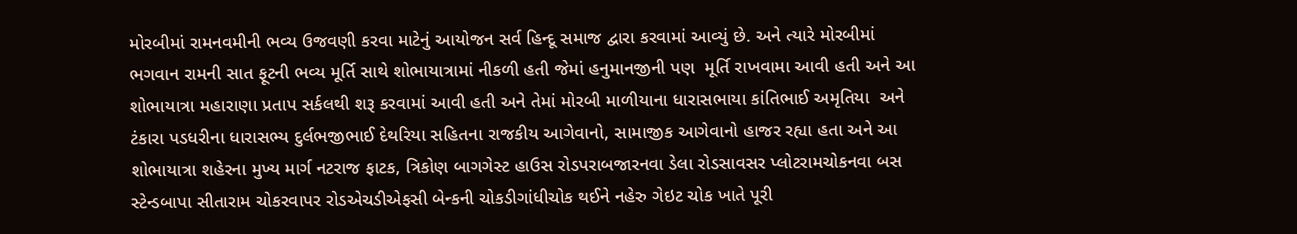મોરબીમાં રામનવમીની ભવ્ય ઉજવણી કરવા માટેનું આયોજન સર્વ હિન્દૂ સમાજ દ્વારા કરવામાં આવ્યું છે. અને ત્યારે મોરબીમાં ભગવાન રામની સાત ફૂટની ભવ્ય મૂર્તિ સાથે શોભાયાત્રામાં નીકળી હતી જેમાં હનુમાનજીની પણ  મૂર્તિ રાખવામા આવી હતી અને આ શોભાયાત્રા મહારાણા પ્રતાપ સર્કલથી શરૂ કરવામાં આવી હતી અને તેમાં મોરબી માળીયાના ધારાસભાયા કાંતિભાઈ અમૃતિયા  અને ટંકારા પડધરીના ધારાસભ્ય દુર્લભજીભાઈ દેથરિયા સહિતના રાજકીય આગેવાનો, સામાજીક આગેવાનો હાજર રહ્યા હતા અને આ શોભાયાત્રા શહેરના મુખ્ય માર્ગ નટરાજ ફાટક, ત્રિકોણ બાગગેસ્ટ હાઉસ રોડપરાબજારનવા ડેલા રોડસાવસર પ્લોટરામચોકનવા બસ સ્ટેન્ડબાપા સીતારામ ચોકરવાપર રોડએચડીએફસી બેન્કની ચોકડીગાંધીચોક થઈને નહેરુ ગેઇટ ચોક ખાતે પૂરી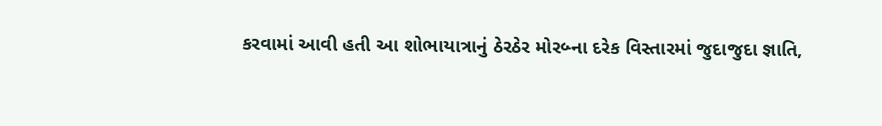કરવામાં આવી હતી આ શોભાયાત્રાનું ઠેરઠેર મોરબ્ના દરેક વિસ્તારમાં જુદાજુદા જ્ઞાતિ,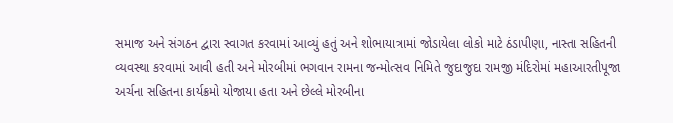સમાજ અને સંગઠન દ્વારા સ્વાગત કરવામાં આવ્યું હતું અને શોભાયાત્રામાં જોડાયેલા લોકો માટે ઠંડાપીણા, નાસ્તા સહિતની વ્યવસ્થા કરવામાં આવી હતી અને મોરબીમાં ભગવાન રામના જન્મોત્સવ નિમિતે જુદાજુદા રામજી મંદિરોમાં મહાઆરતીપૂજા અર્ચના સહિતના કાર્યક્રમો યોજાયા હતા અને છેલ્લે મોરબીના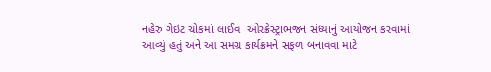નહેરુ ગેઇટ ચોકમાં લાઈવ  ઓરક્રેસ્ટ્રાભજન સંધ્યાનું આયોજન કરવામાં આવ્યું હતું અને આ સમગ્ર કાર્યક્રમને સફળ બનાવવા માટે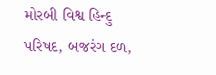મોરબી વિશ્વ હિન્દુ પરિષદ, બજરંગ દળ,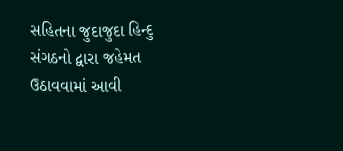સહિતના જુદાજુદા હિન્દુ સંગઠનો દ્વારા જહેમત ઉઠાવવામાં આવી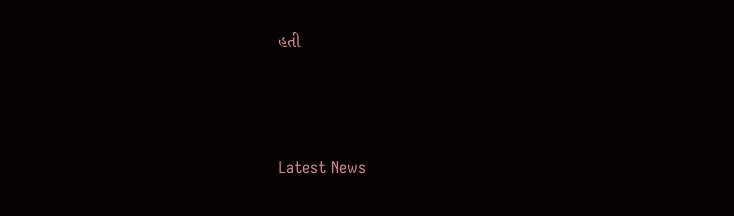હતી






Latest News